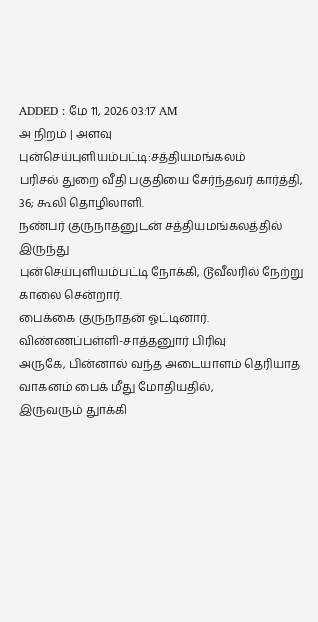ADDED : மே 11, 2026 03:17 AM
அ நிறம் | அளவு
புன்செய்புளியம்பட்டி:சத்தியமங்கலம்
பரிசல் துறை வீதி பகுதியை சேர்ந்தவர் கார்த்தி, 36; கூலி தொழிலாளி.
நண்பர் குருநாதனுடன் சத்தியமங்கலத்தில் இருந்து
புன்செய்புளியம்பட்டி நோக்கி, டூவீலரில் நேற்று காலை சென்றார்.
பைக்கை குருநாதன் ஓட்டினார்.
விண்ணப்பள்ளி-சாத்தனுார் பிரிவு
அருகே, பின்னால் வந்த அடையாளம் தெரியாத வாகனம் பைக் மீது மோதியதில்,
இருவரும் துாக்கி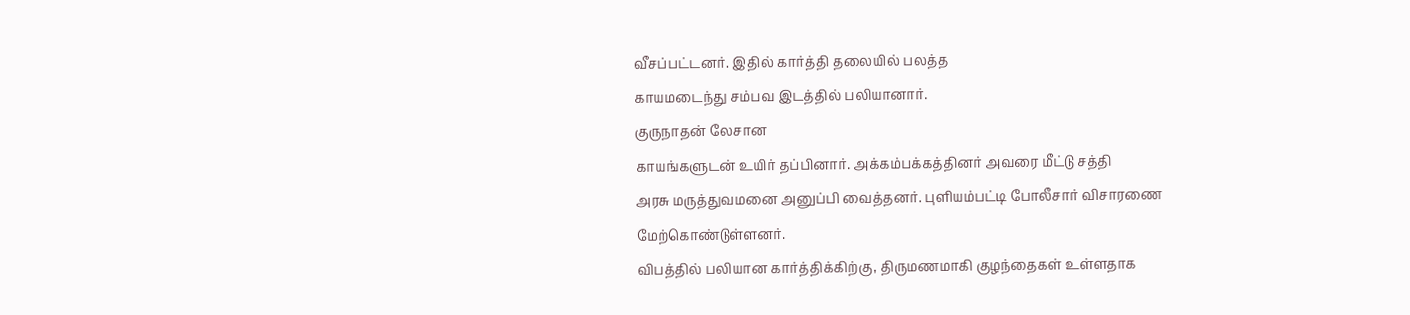வீசப்பட்டனர். இதில் கார்த்தி தலையில் பலத்த
காயமடைந்து சம்பவ இடத்தில் பலியானார்.
குருநாதன் லேசான
காயங்களுடன் உயிர் தப்பினார். அக்கம்பக்கத்தினர் அவரை மீட்டு சத்தி
அரசு மருத்துவமனை அனுப்பி வைத்தனர். புளியம்பட்டி போலீசார் விசாரணை
மேற்கொண்டுள்ளனர்.
விபத்தில் பலியான கார்த்திக்கிற்கு, திருமணமாகி குழந்தைகள் உள்ளதாக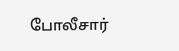போலீசார்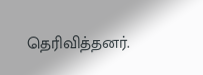தெரிவித்தனர்.